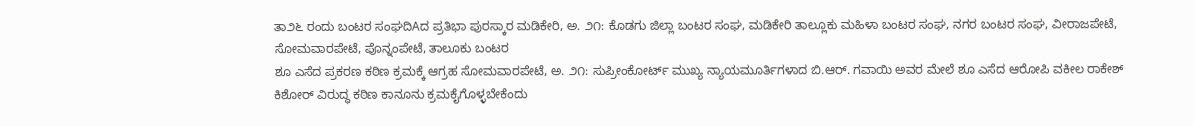ತಾ೨೬ ರಂದು ಬಂಟರ ಸಂಘದಿAದ ಪ್ರತಿಭಾ ಪುರಸ್ಕಾರ ಮಡಿಕೇರಿ, ಅ. ೨೧: ಕೊಡಗು ಜಿಲ್ಲಾ ಬಂಟರ ಸಂಘ, ಮಡಿಕೇರಿ ತಾಲ್ಲೂಕು ಮಹಿಳಾ ಬಂಟರ ಸಂಘ, ನಗರ ಬಂಟರ ಸಂಘ, ವೀರಾಜಪೇಟೆ, ಸೋಮವಾರಪೇಟೆ, ಪೊನ್ನಂಪೇಟೆ, ತಾಲೂಕು ಬಂಟರ
ಶೂ ಎಸೆದ ಪ್ರಕರಣ ಕಠಿಣ ಕ್ರಮಕ್ಕೆ ಆಗ್ರಹ ಸೋಮವಾರಪೇಟೆ, ಅ. ೨೧: ಸುಪ್ರೀಂಕೋರ್ಟ್ ಮುಖ್ಯ ನ್ಯಾಯಮೂರ್ತಿಗಳಾದ ಬಿ.ಆರ್. ಗವಾಯಿ ಅವರ ಮೇಲೆ ಶೂ ಎಸೆದ ಆರೋಪಿ ವಕೀಲ ರಾಕೇಶ್ ಕಿಶೋರ್ ವಿರುದ್ಧ ಕಠಿಣ ಕಾನೂನು ಕ್ರಮಕೈಗೊಳ್ಳಬೇಕೆಂದು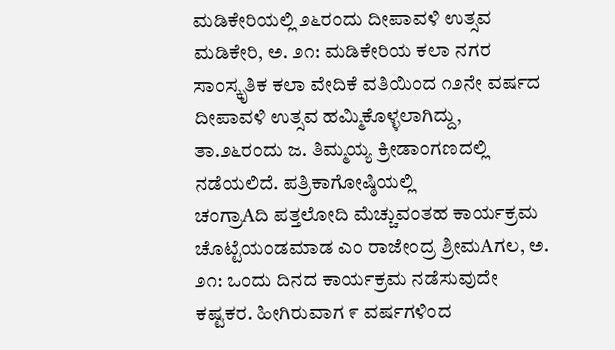ಮಡಿಕೇರಿಯಲ್ಲಿ ೨೬ರಂದು ದೀಪಾವಳಿ ಉತ್ಸವ ಮಡಿಕೇರಿ, ಅ. ೨೧: ಮಡಿಕೇರಿಯ ಕಲಾ ನಗರ ಸಾಂಸ್ಕೃತಿಕ ಕಲಾ ವೇದಿಕೆ ವತಿಯಿಂದ ೧೨ನೇ ವರ್ಷದ ದೀಪಾವಳಿ ಉತ್ಸವ ಹಮ್ಮಿಕೊಳ್ಳಲಾಗಿದ್ದು, ತಾ.೨೬ರಂದು ಜ. ತಿಮ್ಮಯ್ಯ ಕ್ರೀಡಾಂಗಣದಲ್ಲಿ ನಡೆಯಲಿದೆ. ಪತ್ರಿಕಾಗೋಷ್ಠಿಯಲ್ಲಿ
ಚಂಗ್ರಾAದಿ ಪತ್ತಲೋದಿ ಮೆಚ್ಚುವಂತಹ ಕಾರ್ಯಕ್ರಮ ಚೊಟ್ಟೆಯಂಡಮಾಡ ಎಂ ರಾಜೇಂದ್ರ ಶ್ರೀಮAಗಲ, ಅ. ೨೧: ಒಂದು ದಿನದ ಕಾರ್ಯಕ್ರಮ ನಡೆಸುವುದೇ ಕಷ್ಟಕರ. ಹೀಗಿರುವಾಗ ೯ ವರ್ಷಗಳಿಂದ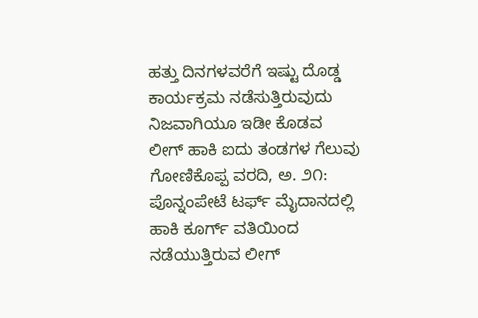ಹತ್ತು ದಿನಗಳವರೆಗೆ ಇಷ್ಟು ದೊಡ್ಡ ಕಾರ್ಯಕ್ರಮ ನಡೆಸುತ್ತಿರುವುದು ನಿಜವಾಗಿಯೂ ಇಡೀ ಕೊಡವ
ಲೀಗ್ ಹಾಕಿ ಐದು ತಂಡಗಳ ಗೆಲುವು ಗೋಣಿಕೊಪ್ಪ ವರದಿ, ಅ. ೨೧: ಪೊನ್ನಂಪೇಟೆ ಟರ್ಫ್ ಮೈದಾನದಲ್ಲಿ ಹಾಕಿ ಕೂರ್ಗ್ ವತಿಯಿಂದ ನಡೆಯುತ್ತಿರುವ ಲೀಗ್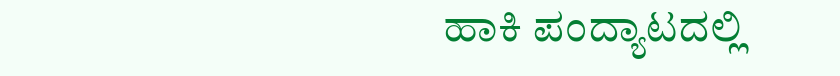ಹಾಕಿ ಪಂದ್ಯಾಟದಲ್ಲಿ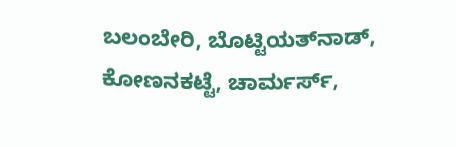ಬಲಂಬೇರಿ, ಬೊಟ್ಟಿಯತ್‌ನಾಡ್, ಕೋಣನಕಟ್ಟೆ, ಚಾರ್ಮರ್ಸ್,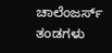ಚಾಲೆಂಜರ್ಸ್ ತಂಡಗಳು